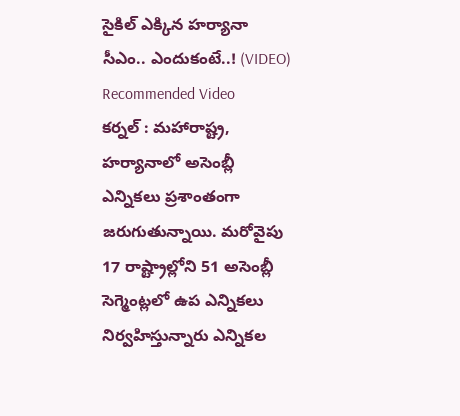సైకిల్ ఎక్కిన హర్యానా సీఎం.. ఎందుకంటే..! (VIDEO)
Recommended Video
కర్నల్ : మహారాష్ట్ర, హర్యానాలో అసెంబ్లీ ఎన్నికలు ప్రశాంతంగా జరుగుతున్నాయి. మరోవైపు 17 రాష్ట్రాల్లోని 51 అసెంబ్లీ సెగ్మెంట్లలో ఉప ఎన్నికలు నిర్వహిస్తున్నారు ఎన్నికల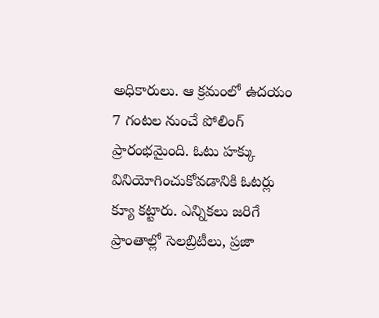అధికారులు. ఆ క్రమంలో ఉదయం 7 గంటల నుంచే పోలింగ్ ప్రారంభమైంది. ఓటు హక్కు వినియోగించుకోవడానికి ఓటర్లు క్యూ కట్టారు. ఎన్నికలు జరిగే ప్రాంతాల్లో సెలబ్రిటీలు, ప్రజా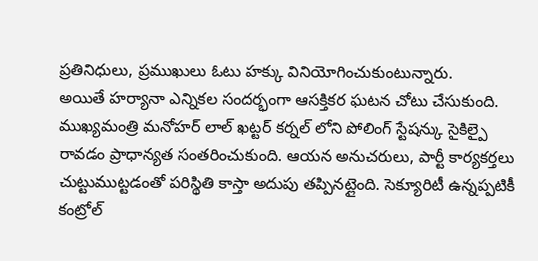ప్రతినిధులు, ప్రముఖులు ఓటు హక్కు వినియోగించుకుంటున్నారు.
అయితే హర్యానా ఎన్నికల సందర్భంగా ఆసక్తికర ఘటన చోటు చేసుకుంది. ముఖ్యమంత్రి మనోహర్ లాల్ ఖట్టర్ కర్నల్ లోని పోలింగ్ స్టేషన్కు సైకిల్పై రావడం ప్రాధాన్యత సంతరించుకుంది. ఆయన అనుచరులు, పార్టీ కార్యకర్తలు చుట్టుముట్టడంతో పరిస్థితి కాస్తా అదుపు తప్పినట్లైంది. సెక్యూరిటీ ఉన్నప్పటికీ కంట్రోల్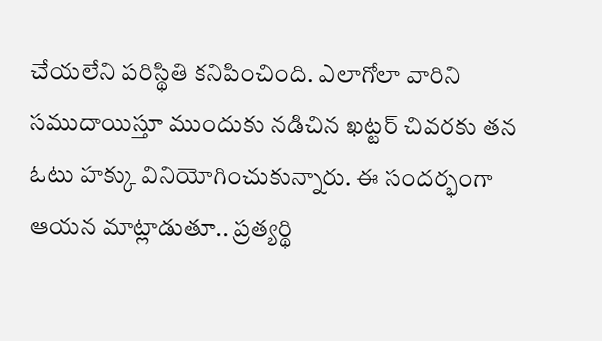చేయలేని పరిస్థితి కనిపించింది. ఎలాగోలా వారిని సముదాయిస్తూ ముందుకు నడిచిన ఖట్టర్ చివరకు తన ఓటు హక్కు వినియోగించుకున్నారు. ఈ సందర్భంగా ఆయన మాట్లాడుతూ.. ప్రత్యర్థి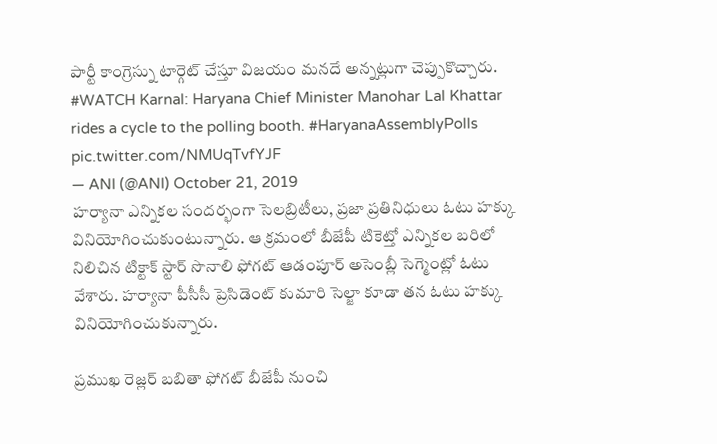పార్టీ కాంగ్రెస్ను టార్గెట్ చేస్తూ విజయం మనదే అన్నట్లుగా చెప్పుకొచ్చారు.
#WATCH Karnal: Haryana Chief Minister Manohar Lal Khattar rides a cycle to the polling booth. #HaryanaAssemblyPolls pic.twitter.com/NMUqTvfYJF
— ANI (@ANI) October 21, 2019
హర్యానా ఎన్నికల సందర్భంగా సెలబ్రిటీలు, ప్రజా ప్రతినిధులు ఓటు హక్కు వినియోగించుకుంటున్నారు. ఆ క్రమంలో బీజేపీ టికెట్తో ఎన్నికల బరిలో నిలిచిన టిక్టాక్ స్టార్ సొనాలి ఫోగట్ ఆడంపూర్ అసెంబ్లీ సెగ్మెంట్లో ఓటు వేశారు. హర్యానా పీసీసీ ప్రెసిడెంట్ కుమారి సెల్జా కూడా తన ఓటు హక్కు వినియోగించుకున్నారు.

ప్రముఖ రెజ్లర్ బబితా ఫోగట్ బీజేపీ నుంచి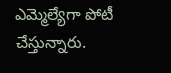ఎమ్మెల్యేగా పోటీ చేస్తున్నారు.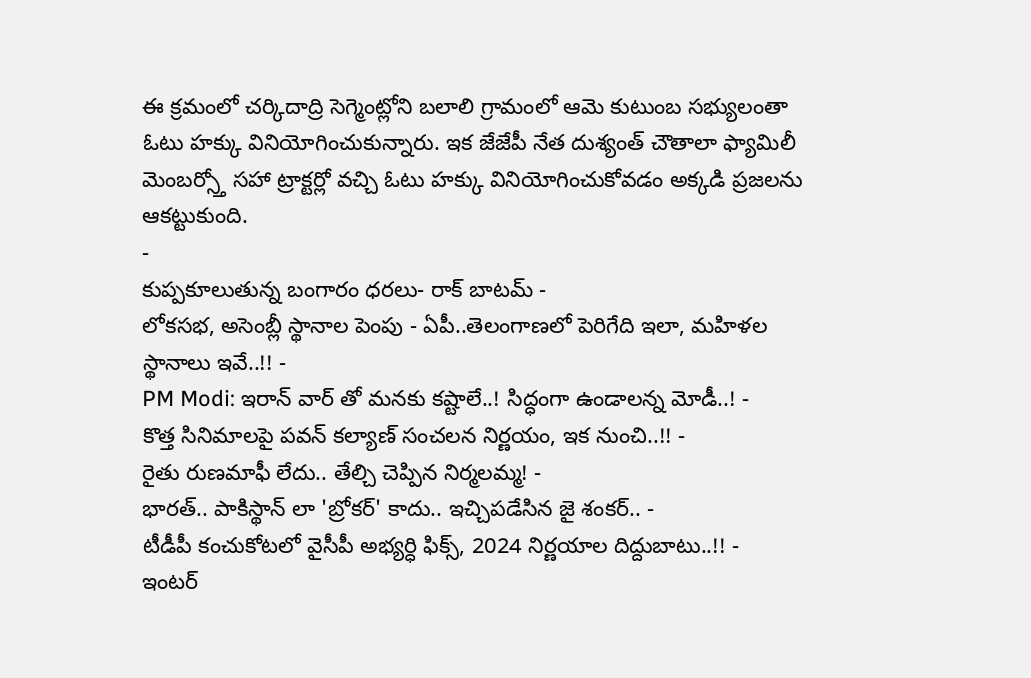ఈ క్రమంలో చర్కిదాద్రి సెగ్మెంట్లోని బలాలి గ్రామంలో ఆమె కుటుంబ సభ్యులంతా ఓటు హక్కు వినియోగించుకున్నారు. ఇక జేజేపీ నేత దుశ్యంత్ చౌతాలా ఫ్యామిలీ మెంబర్స్తో సహా ట్రాక్టర్లో వచ్చి ఓటు హక్కు వినియోగించుకోవడం అక్కడి ప్రజలను ఆకట్టుకుంది.
-
కుప్పకూలుతున్న బంగారం ధరలు- రాక్ బాటమ్ -
లోకసభ, అసెంబ్లీ స్థానాల పెంపు - ఏపీ..తెలంగాణలో పెరిగేది ఇలా, మహిళల స్థానాలు ఇవే..!! -
PM Modi: ఇరాన్ వార్ తో మనకు కష్టాలే..! సిద్ధంగా ఉండాలన్న మోడీ..! -
కొత్త సినిమాలపై పవన్ కల్యాణ్ సంచలన నిర్ణయం, ఇక నుంచి..!! -
రైతు రుణమాఫీ లేదు.. తేల్చి చెప్పిన నిర్మలమ్మ! -
భారత్.. పాకిస్థాన్ లా 'బ్రోకర్' కాదు.. ఇచ్చిపడేసిన జై శంకర్.. -
టీడీపీ కంచుకోటలో వైసీపీ అభ్యర్ధి ఫిక్స్, 2024 నిర్ణయాల దిద్దుబాటు..!! -
ఇంటర్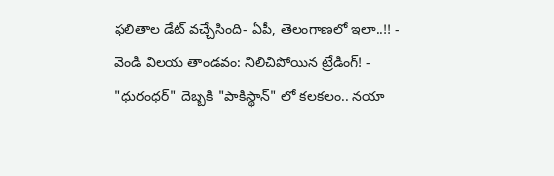ఫలితాల డేట్ వచ్చేసింది- ఏపీ, తెలంగాణలో ఇలా..!! -
వెండి విలయ తాండవం: నిలిచిపోయిన ట్రేడింగ్! -
"ధురంధర్" దెబ్బకి "పాకిస్థాన్" లో కలకలం.. నయా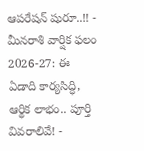ఆపరేషన్ షురూ..!! -
మీనరాశి వార్షిక ఫలం 2026-27: ఈ ఏడాది కార్యసిద్ధి, ఆర్థిక లాభం.. పూర్తి వివరాలివే! -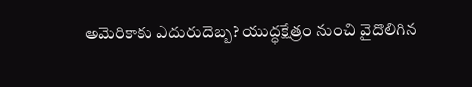అమెరికాకు ఎదురుదెబ్బ? యుద్ధక్షేత్రం నుంచి వైదొలిగిన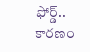ఫోర్డ్.. కారణం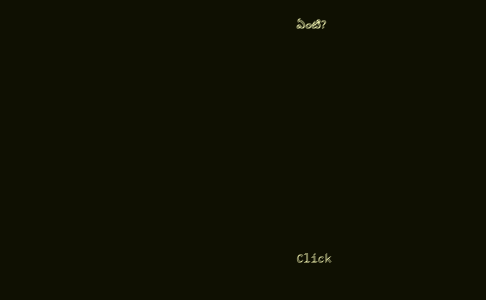ఏంటి?












Click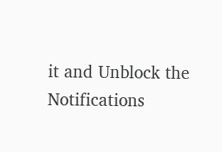it and Unblock the Notifications